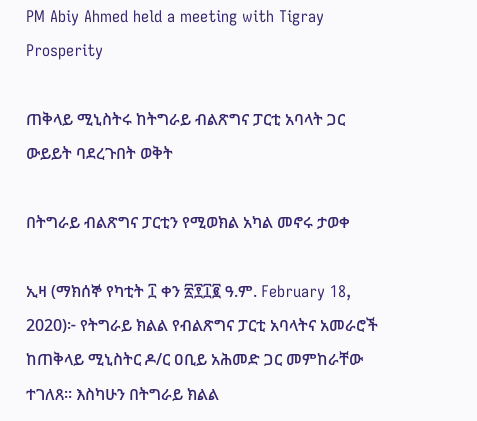PM Abiy Ahmed held a meeting with Tigray Prosperity

ጠቅላይ ሚኒስትሩ ከትግራይ ብልጽግና ፓርቲ አባላት ጋር ውይይት ባደረጉበት ወቅት

በትግራይ ብልጽግና ፓርቲን የሚወክል አካል መኖሩ ታወቀ

ኢዛ (ማክሰኞ የካቲት ፲ ቀን ፳፻፲፪ ዓ.ም. February 18, 2020)፦ የትግራይ ክልል የብልጽግና ፓርቲ አባላትና አመራሮች ከጠቅላይ ሚኒስትር ዶ/ር ዐቢይ አሕመድ ጋር መምከራቸው ተገለጸ። እስካሁን በትግራይ ክልል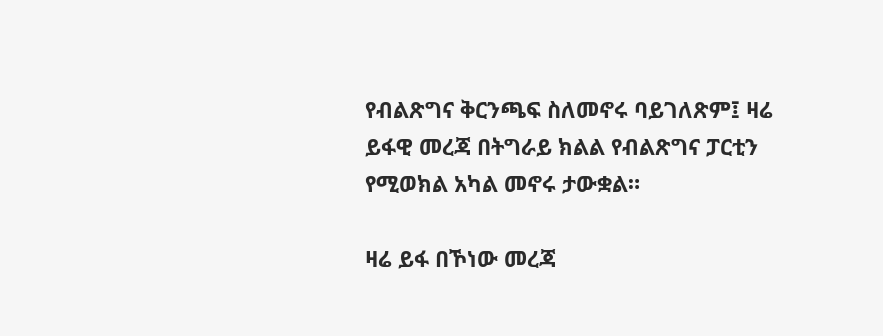የብልጽግና ቅርንጫፍ ስለመኖሩ ባይገለጽም፤ ዛሬ ይፋዊ መረጃ በትግራይ ክልል የብልጽግና ፓርቲን የሚወክል አካል መኖሩ ታውቋል።

ዛሬ ይፋ በኾነው መረጃ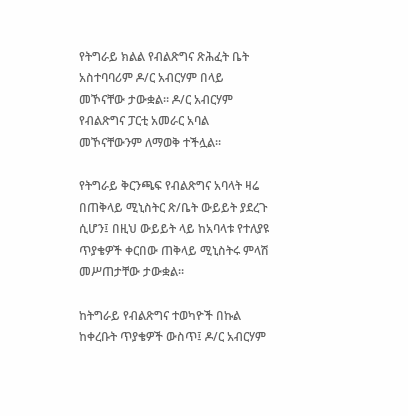የትግራይ ክልል የብልጽግና ጽሕፈት ቤት አስተባባሪም ዶ/ር አብርሃም በላይ መኾናቸው ታውቋል። ዶ/ር አብርሃም የብልጽግና ፓርቲ አመራር አባል መኾናቸውንም ለማወቅ ተችሏል።

የትግራይ ቅርንጫፍ የብልጽግና አባላት ዛሬ በጠቅላይ ሚኒስትር ጽ/ቤት ውይይት ያደረጉ ሲሆን፤ በዚህ ውይይት ላይ ከአባላቱ የተለያዩ ጥያቄዎች ቀርበው ጠቅላይ ሚኒስትሩ ምላሽ መሥጠታቸው ታውቋል።

ከትግራይ የብልጽግና ተወካዮች በኩል ከቀረቡት ጥያቄዎች ውስጥ፤ ዶ/ር አብርሃም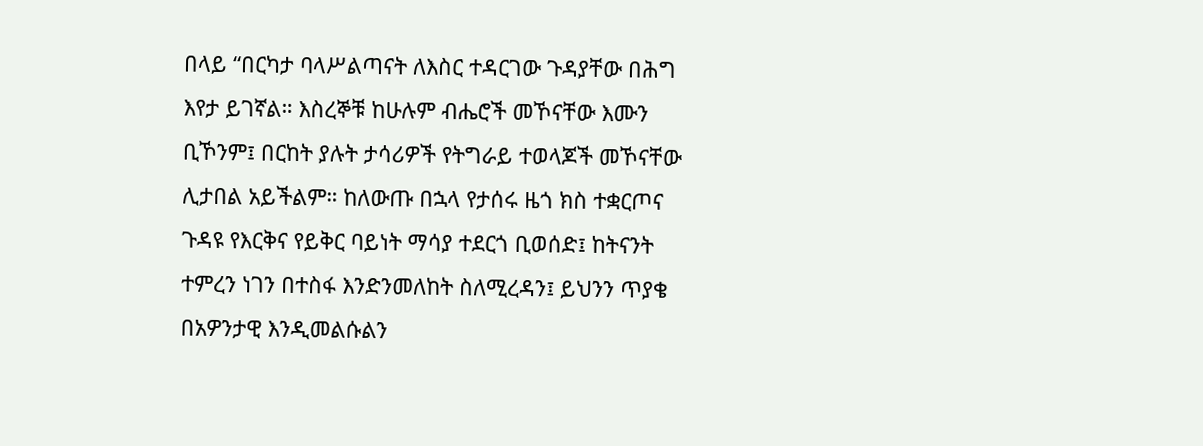በላይ “በርካታ ባላሥልጣናት ለእስር ተዳርገው ጉዳያቸው በሕግ እየታ ይገኛል። እስረኞቹ ከሁሉም ብሔሮች መኾናቸው እሙን ቢኾንም፤ በርከት ያሉት ታሳሪዎች የትግራይ ተወላጆች መኾናቸው ሊታበል አይችልም። ከለውጡ በኋላ የታሰሩ ዜጎ ክስ ተቋርጦና ጉዳዩ የእርቅና የይቅር ባይነት ማሳያ ተደርጎ ቢወሰድ፤ ከትናንት ተምረን ነገን በተስፋ እንድንመለከት ስለሚረዳን፤ ይህንን ጥያቄ በአዎንታዊ እንዲመልሱልን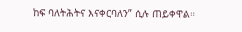ከፍ ባለትሕትና እናቀርባለን” ሲሉ ጠይቀዋል።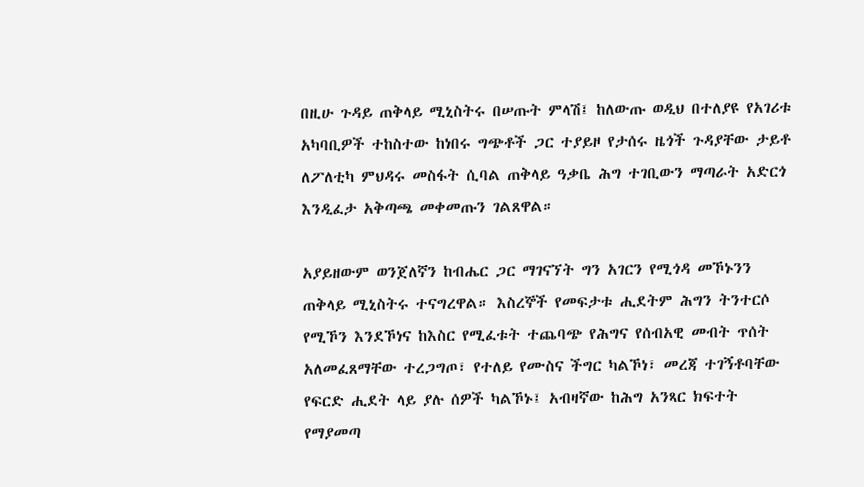በዚሁ ጉዳይ ጠቅላይ ሚኒስትሩ በሠጡት ምላሽ፤ ከለውጡ ወዲህ በተለያዩ የአገሪቱ አካባቢዎች ተከስተው ከነበሩ ግጭቶች ጋር ተያይዞ የታሰሩ ዜጎች ጉዳያቸው ታይቶ ለፖለቲካ ምህዳሩ መስፋት ሲባል ጠቅላይ ዓቃቤ ሕግ ተገቢውን ማጣራት አድርጎ እንዲፈታ አቅጣጫ መቀመጡን ገልጸዋል።

አያይዘውም ወንጀለኛን ከብሔር ጋር ማገናኘት ግን አገርን የሚጎዳ መኾኑንን ጠቅላይ ሚኒስትሩ ተናግረዋል። እስረኞች የመፍታቱ ሒደትም ሕግን ትንተርሶ የሚኾን እንደኾነና ከእስር የሚፈቱት ተጨባጭ የሕግና የሰብአዊ መብት ጥሰት አለመፈጸማቸው ተረጋግጦ፣ የተለይ የሙስና ችግር ካልኾነ፣ መረጃ ተገኝቶባቸው የፍርድ ሒደት ላይ ያሉ ሰዎች ካልኾኑ፤ አብዛኛው ከሕግ አንጻር ክፍተት የማያመጣ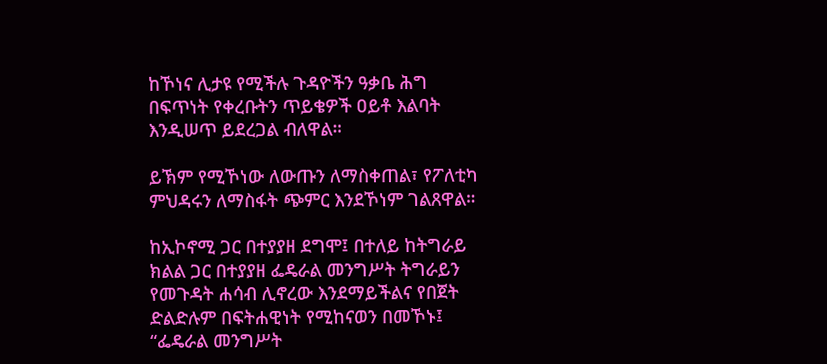ከኾነና ሊታዩ የሚችሉ ጉዳዮችን ዓቃቤ ሕግ በፍጥነት የቀረቡትን ጥይቄዎች ዐይቶ እልባት እንዲሠጥ ይደረጋል ብለዋል።

ይኽም የሚኾነው ለውጡን ለማስቀጠል፣ የፖለቲካ ምህዳሩን ለማስፋት ጭምር እንደኾነም ገልጸዋል።

ከኢኮኖሚ ጋር በተያያዘ ደግሞ፤ በተለይ ከትግራይ ክልል ጋር በተያያዘ ፌዴራል መንግሥት ትግራይን የመጉዳት ሐሳብ ሊኖረው እንደማይችልና የበጀት ድልድሉም በፍትሐዊነት የሚከናወን በመኾኑ፤ “ፌዴራል መንግሥት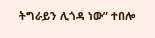ትግራይን ሊጎዳ ነው” ተበሎ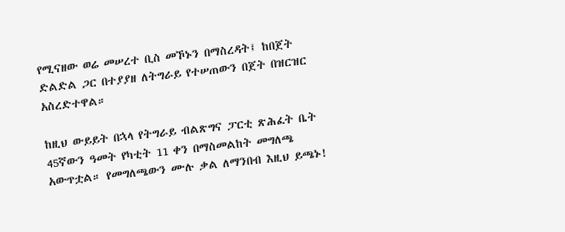የሚናዘው ወሬ መሠረተ ቢስ መኾኑን በማስረዳት፤ ከበጀት ድልድል ጋር በተያያዘ ለትግራይ የተሠጠውን በጀት በዝርዝር አስረድተዋል።

ከዚህ ውይይት በኋላ የትግራይ ብልጽግና ፓርቲ ጽሕፈት ቤት 45ኛውን ዓመት የካቲት 11 ቀን በማስመልከት መግለጫ አውጥቷል። የመግለጫውን ሙሉ ቃል ለማንበብ እዚህ ይጫኑ!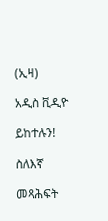(ኢዛ)

አዲስ ቪዲዮ

ይከተሉን!

ስለእኛ

መጻሕፍት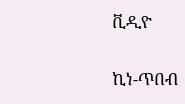ቪዲዮ

ኪነ-ጥበብ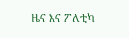ዜና እና ፖለቲካ